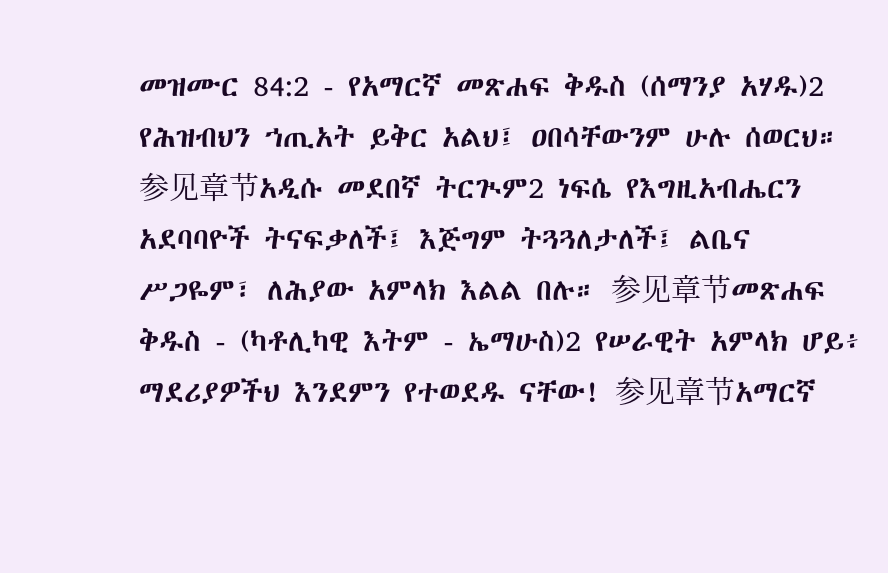መዝሙር 84:2 - የአማርኛ መጽሐፍ ቅዱስ (ሰማንያ አሃዱ)2 የሕዝብህን ኀጢአት ይቅር አልህ፤ ዐበሳቸውንም ሁሉ ሰወርህ። 参见章节አዲሱ መደበኛ ትርጒም2 ነፍሴ የእግዚአብሔርን አደባባዮች ትናፍቃለች፤ እጅግም ትጓጓለታለች፤ ልቤና ሥጋዬም፣ ለሕያው አምላክ እልል በሉ። 参见章节መጽሐፍ ቅዱስ - (ካቶሊካዊ እትም - ኤማሁስ)2 የሠራዊት አምላክ ሆይ፥ ማደሪያዎችህ እንደምን የተወደዱ ናቸው! 参见章节አማርኛ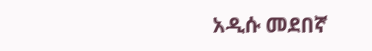አዲሱ መደበኛ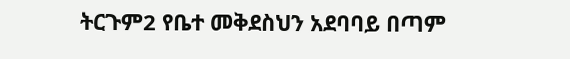ትርጉም2 የቤተ መቅደስህን አደባባይ በጣም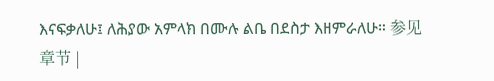እናፍቃለሁ፤ ለሕያው አምላክ በሙሉ ልቤ በደስታ እዘምራለሁ። 参见章节 |